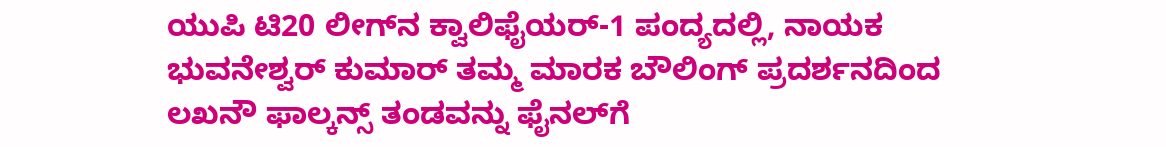ಯುಪಿ ಟಿ20 ಲೀಗ್‌ನ ಕ್ವಾಲಿಫೈಯರ್-1 ಪಂದ್ಯದಲ್ಲಿ, ನಾಯಕ ಭುವನೇಶ್ವರ್ ಕುಮಾರ್ ತಮ್ಮ ಮಾರಕ ಬೌಲಿಂಗ್ ಪ್ರದರ್ಶನದಿಂದ ಲಖನೌ ಫಾಲ್ಕನ್ಸ್ ತಂಡವನ್ನು ಫೈನಲ್‌ಗೆ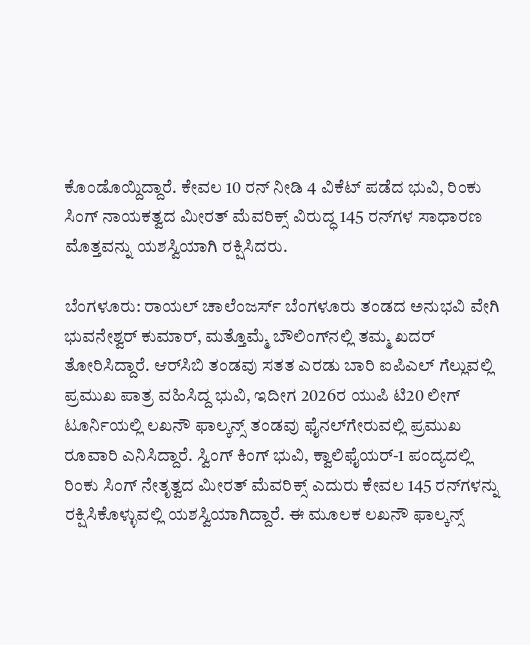ಕೊಂಡೊಯ್ದಿದ್ದಾರೆ. ಕೇವಲ 10 ರನ್‌ ನೀಡಿ 4 ವಿಕೆಟ್‌ ಪಡೆದ ಭುವಿ, ರಿಂಕು ಸಿಂಗ್ ನಾಯಕತ್ವದ ಮೀರತ್ ಮೆವರಿಕ್ಸ್ ವಿರುದ್ಧ 145 ರನ್‌ಗಳ ಸಾಧಾರಣ ಮೊತ್ತವನ್ನು ಯಶಸ್ವಿಯಾಗಿ ರಕ್ಷಿಸಿದರು.

ಬೆಂಗಳೂರು: ರಾಯಲ್ ಚಾಲೆಂಜರ್ಸ್ ಬೆಂಗಳೂರು ತಂಡದ ಅನುಭವಿ ವೇಗಿ ಭುವನೇಶ್ವರ್ ಕುಮಾರ್, ಮತ್ತೊಮ್ಮೆ ಬೌಲಿಂಗ್‌ನಲ್ಲಿ ತಮ್ಮ ಖದರ್ ತೋರಿಸಿದ್ದಾರೆ. ಆರ್‌ಸಿಬಿ ತಂಡವು ಸತತ ಎರಡು ಬಾರಿ ಐಪಿಎಲ್ ಗೆಲ್ಲುವಲ್ಲಿ ಪ್ರಮುಖ ಪಾತ್ರ ವಹಿಸಿದ್ದ ಭುವಿ, ಇದೀಗ 2026ರ ಯುಪಿ ಟಿ20 ಲೀಗ್ ಟೂರ್ನಿಯಲ್ಲಿ ಲಖನೌ ಫಾಲ್ಕನ್ಸ್‌ ತಂಡವು ಫೈನಲ್‌ಗೇರುವಲ್ಲಿ ಪ್ರಮುಖ ರೂವಾರಿ ಎನಿಸಿದ್ದಾರೆ. ಸ್ವಿಂಗ್ ಕಿಂಗ್ ಭುವಿ, ಕ್ವಾಲಿಫೈಯರ್-1 ಪಂದ್ಯದಲ್ಲಿ ರಿಂಕು ಸಿಂಗ್ ನೇತೃತ್ವದ ಮೀರತ್ ಮೆವರಿಕ್ಸ್ ಎದುರು ಕೇವಲ 145 ರನ್‌ಗಳನ್ನು ರಕ್ಷಿಸಿಕೊಳ್ಳುವಲ್ಲಿ ಯಶಸ್ವಿಯಾಗಿದ್ದಾರೆ. ಈ ಮೂಲಕ ಲಖನೌ ಫಾಲ್ಕನ್ಸ್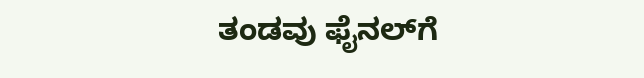ತಂಡವು ಫೈನಲ್‌ಗೆ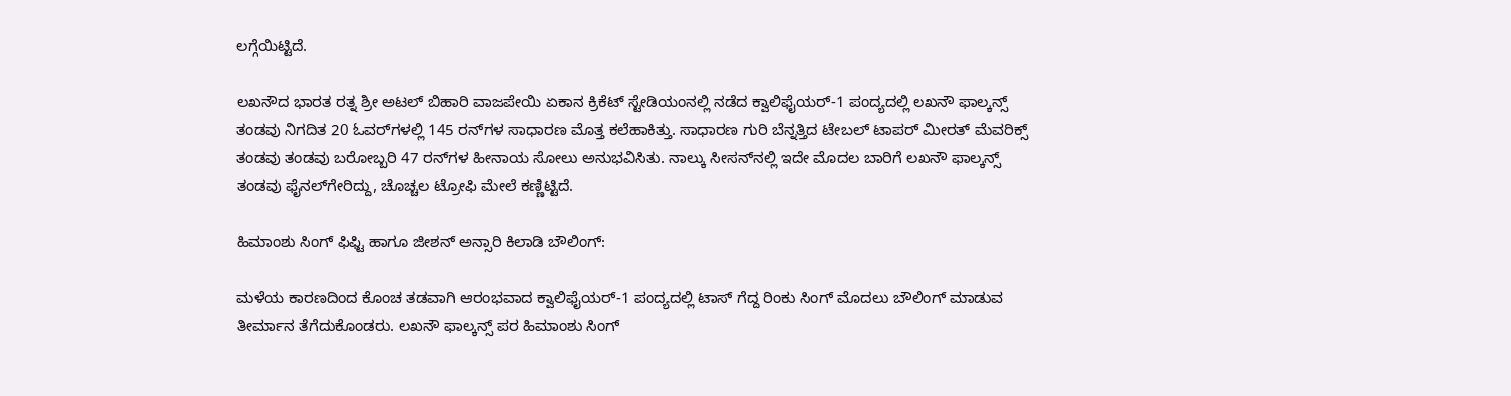ಲಗ್ಗೆಯಿಟ್ಟಿದೆ.

ಲಖನೌದ ಭಾರತ ರತ್ನ ಶ್ರೀ ಅಟಲ್ ಬಿಹಾರಿ ವಾಜಪೇಯಿ ಏಕಾನ ಕ್ರಿಕೆಟ್ ಸ್ಟೇಡಿಯಂನಲ್ಲಿ ನಡೆದ ಕ್ವಾಲಿಫೈಯರ್-1 ಪಂದ್ಯದಲ್ಲಿ ಲಖನೌ ಫಾಲ್ಕನ್ಸ್ ತಂಡವು ನಿಗದಿತ 20 ಓವರ್‌ಗಳಲ್ಲಿ 145 ರನ್‌ಗಳ ಸಾಧಾರಣ ಮೊತ್ತ ಕಲೆಹಾಕಿತ್ತು. ಸಾಧಾರಣ ಗುರಿ ಬೆನ್ನತ್ತಿದ ಟೇಬಲ್ ಟಾಪರ್ ಮೀರತ್ ಮೆವರಿಕ್ಸ್‌ ತಂಡವು ತಂಡವು ಬರೋಬ್ಬರಿ 47 ರನ್‌ಗಳ ಹೀನಾಯ ಸೋಲು ಅನುಭವಿಸಿತು. ನಾಲ್ಕು ಸೀಸನ್‌ನಲ್ಲಿ ಇದೇ ಮೊದಲ ಬಾರಿಗೆ ಲಖನೌ ಫಾಲ್ಕನ್ಸ್ ತಂಡವು ಫೈನಲ್‌ಗೇರಿದ್ದು, ಚೊಚ್ಚಲ ಟ್ರೋಫಿ ಮೇಲೆ ಕಣ್ಣಿಟ್ಟಿದೆ.

ಹಿಮಾಂಶು ಸಿಂಗ್ ಫಿಫ್ಟಿ ಹಾಗೂ ಜೀಶನ್ ಅನ್ಸಾರಿ ಕಿಲಾಡಿ ಬೌಲಿಂಗ್:

ಮಳೆಯ ಕಾರಣದಿಂದ ಕೊಂಚ ತಡವಾಗಿ ಆರಂಭವಾದ ಕ್ವಾಲಿಫೈಯರ್-1 ಪಂದ್ಯದಲ್ಲಿ ಟಾಸ್ ಗೆದ್ದ ರಿಂಕು ಸಿಂಗ್ ಮೊದಲು ಬೌಲಿಂಗ್ ಮಾಡುವ ತೀರ್ಮಾನ ತೆಗೆದುಕೊಂಡರು. ಲಖನೌ ಫಾಲ್ಕನ್ಸ್ ಪರ ಹಿಮಾಂಶು ಸಿಂಗ್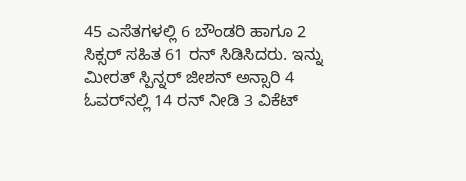45 ಎಸೆತಗಳಲ್ಲಿ 6 ಬೌಂಡರಿ ಹಾಗೂ 2 ಸಿಕ್ಸರ್ ಸಹಿತ 61 ರನ್ ಸಿಡಿಸಿದರು. ಇನ್ನು ಮೀರತ್ ಸ್ಪಿನ್ನರ್ ಜೀಶನ್ ಅನ್ಸಾರಿ 4 ಓವರ್‌ನಲ್ಲಿ 14 ರನ್ ನೀಡಿ 3 ವಿಕೆಟ್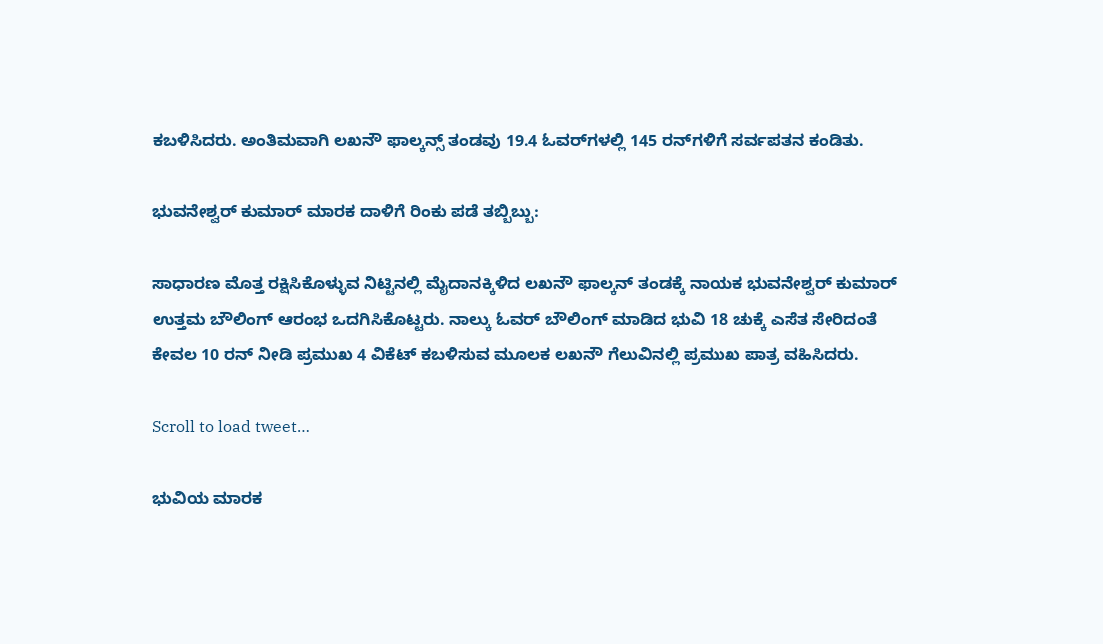ಕಬಳಿಸಿದರು. ಅಂತಿಮವಾಗಿ ಲಖನೌ ಫಾಲ್ಕನ್ಸ್ ತಂಡವು 19.4 ಓವರ್‌ಗಳಲ್ಲಿ 145 ರನ್‌ಗಳಿಗೆ ಸರ್ವಪತನ ಕಂಡಿತು.

ಭುವನೇಶ್ವರ್ ಕುಮಾರ್ ಮಾರಕ ದಾಳಿಗೆ ರಿಂಕು ಪಡೆ ತಬ್ಬಿಬ್ಬು:

ಸಾಧಾರಣ ಮೊತ್ತ ರಕ್ಷಿಸಿಕೊಳ್ಳುವ ನಿಟ್ಟಿನಲ್ಲಿ ಮೈದಾನಕ್ಕಿಳಿದ ಲಖನೌ ಫಾಲ್ಕನ್ ತಂಡಕ್ಕೆ ನಾಯಕ ಭುವನೇಶ್ವರ್ ಕುಮಾರ್ ಉತ್ತಮ ಬೌಲಿಂಗ್ ಆರಂಭ ಒದಗಿಸಿಕೊಟ್ಟರು. ನಾಲ್ಕು ಓವರ್ ಬೌಲಿಂಗ್ ಮಾಡಿದ ಭುವಿ 18 ಚುಕ್ಕೆ ಎಸೆತ ಸೇರಿದಂತೆ ಕೇವಲ 10 ರನ್ ನೀಡಿ ಪ್ರಮುಖ 4 ವಿಕೆಟ್ ಕಬಳಿಸುವ ಮೂಲಕ ಲಖನೌ ಗೆಲುವಿನಲ್ಲಿ ಪ್ರಮುಖ ಪಾತ್ರ ವಹಿಸಿದರು.

Scroll to load tweet…

ಭುವಿಯ ಮಾರಕ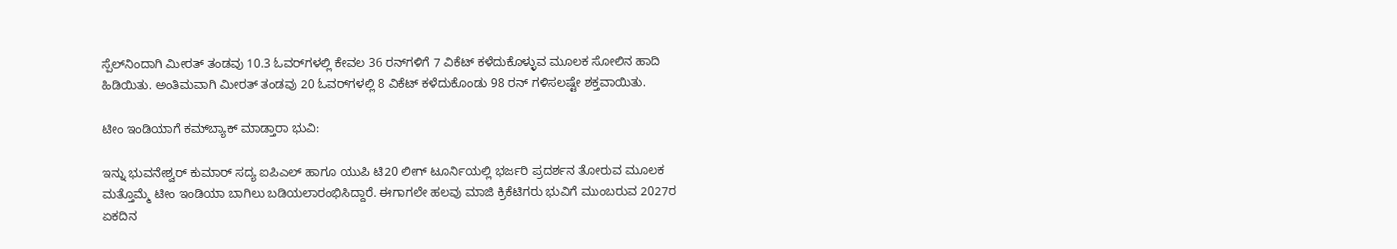ಸ್ಪೆಲ್‌ನಿಂದಾಗಿ ಮೀರತ್ ತಂಡವು 10.3 ಓವರ್‌ಗಳಲ್ಲಿ ಕೇವಲ 36 ರನ್‌ಗಳಿಗೆ 7 ವಿಕೆಟ್ ಕಳೆದುಕೊಳ್ಳುವ ಮೂಲಕ ಸೋಲಿನ ಹಾದಿ ಹಿಡಿಯಿತು. ಅಂತಿಮವಾಗಿ ಮೀರತ್ ತಂಡವು 20 ಓವರ್‌ಗಳಲ್ಲಿ 8 ವಿಕೆಟ್ ಕಳೆದುಕೊಂಡು 98 ರನ್ ಗಳಿಸಲಷ್ಟೇ ಶಕ್ತವಾಯಿತು.

ಟೀಂ ಇಂಡಿಯಾಗೆ ಕಮ್‌ಬ್ಯಾಕ್ ಮಾಡ್ತಾರಾ ಭುವಿ:

ಇನ್ನು ಭುವನೇಶ್ವರ್ ಕುಮಾರ್ ಸದ್ಯ ಐಪಿಎಲ್ ಹಾಗೂ ಯುಪಿ ಟಿ20 ಲೀಗ್ ಟೂರ್ನಿಯಲ್ಲಿ ಭರ್ಜರಿ ಪ್ರದರ್ಶನ ತೋರುವ ಮೂಲಕ ಮತ್ತೊಮ್ಮೆ ಟೀಂ ಇಂಡಿಯಾ ಬಾಗಿಲು ಬಡಿಯಲಾರಂಭಿಸಿದ್ದಾರೆ. ಈಗಾಗಲೇ ಹಲವು ಮಾಜಿ ಕ್ರಿಕೆಟಿಗರು ಭುವಿಗೆ ಮುಂಬರುವ 2027ರ ಏಕದಿನ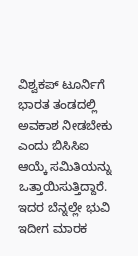ವಿಶ್ವಕಪ್ ಟೂರ್ನಿಗೆ ಭಾರತ ತಂಡದಲ್ಲಿ ಅವಕಾಶ ನೀಡಬೇಕು ಎಂದು ಬಿಸಿಸಿಐ ಆಯ್ಕೆ ಸಮಿತಿಯನ್ನು ಒತ್ತಾಯಿಸುತ್ತಿದ್ದಾರೆ. ಇದರ ಬೆನ್ನಲ್ಲೇ ಭುವಿ ಇದೀಗ ಮಾರಕ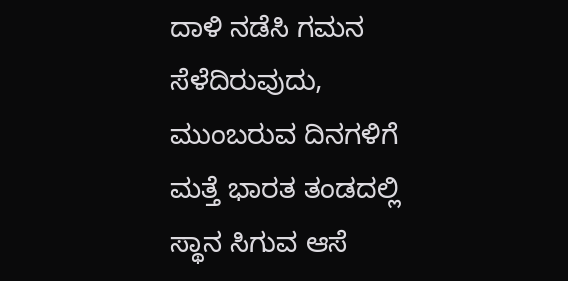ದಾಳಿ ನಡೆಸಿ ಗಮನ ಸೆಳೆದಿರುವುದು, ಮುಂಬರುವ ದಿನಗಳಿಗೆ ಮತ್ತೆ ಭಾರತ ತಂಡದಲ್ಲಿ ಸ್ಥಾನ ಸಿಗುವ ಆಸೆ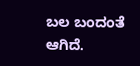ಬಲ ಬಂದಂತೆ ಆಗಿದೆ.